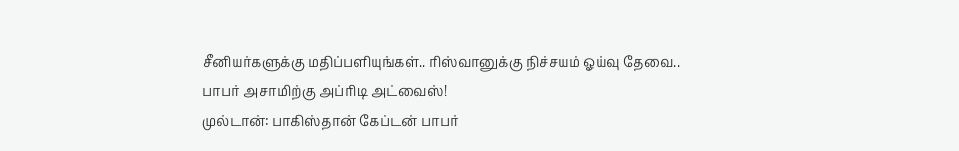சீனியர்களுக்கு மதிப்பளியுங்கள்.. ரிஸ்வானுக்கு நிச்சயம் ஓய்வு தேவை.. பாபர் அசாமிற்கு அப்ரிடி அட்வைஸ்!
முல்டான்: பாகிஸ்தான் கேப்டன் பாபர்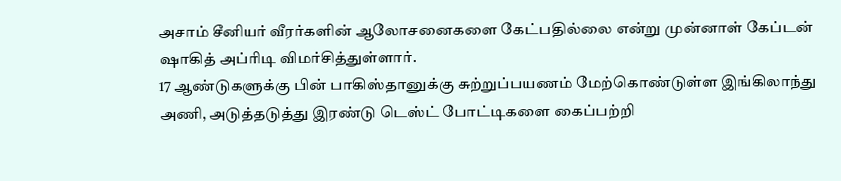அசாம் சீனியர் வீரர்களின் ஆலோசனைகளை கேட்பதில்லை என்று முன்னாள் கேப்டன் ஷாகித் அப்ரிடி விமர்சித்துள்ளார்.
17 ஆண்டுகளுக்கு பின் பாகிஸ்தானுக்கு சுற்றுப்பயணம் மேற்கொண்டுள்ள இங்கிலாந்து அணி, அடுத்தடுத்து இரண்டு டெஸ்ட் போட்டிகளை கைப்பற்றி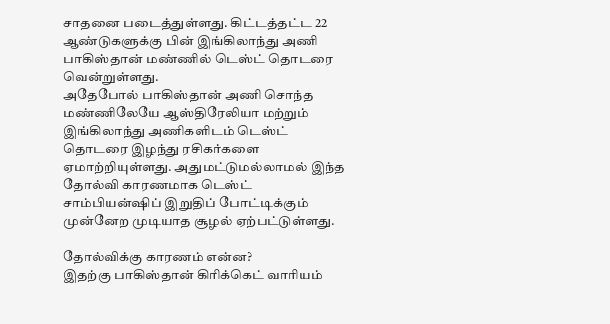சாதனை படைத்துள்ளது. கிட்டத்தட்ட 22 ஆண்டுகளுக்கு பின் இங்கிலாந்து அணி பாகிஸ்தான் மண்ணில் டெஸ்ட் தொடரை வென்றுள்ளது.
அதேபோல் பாகிஸ்தான் அணி சொந்த மண்ணிலேயே ஆஸ்திரேலியா மற்றும் இங்கிலாந்து அணிகளிடம் டெஸ்ட் தொடரை இழந்து ரசிகர்களை ஏமாற்றியுள்ளது. அதுமட்டுமல்லாமல் இந்த தோல்வி காரணமாக டெஸ்ட் சாம்பியன்ஷிப் இறுதிப் போட்டிக்கும் முன்னேற முடியாத சூழல் ஏற்பட்டுள்ளது.

தோல்விக்கு காரணம் என்ன?
இதற்கு பாகிஸ்தான் கிரிக்கெட் வாரியம்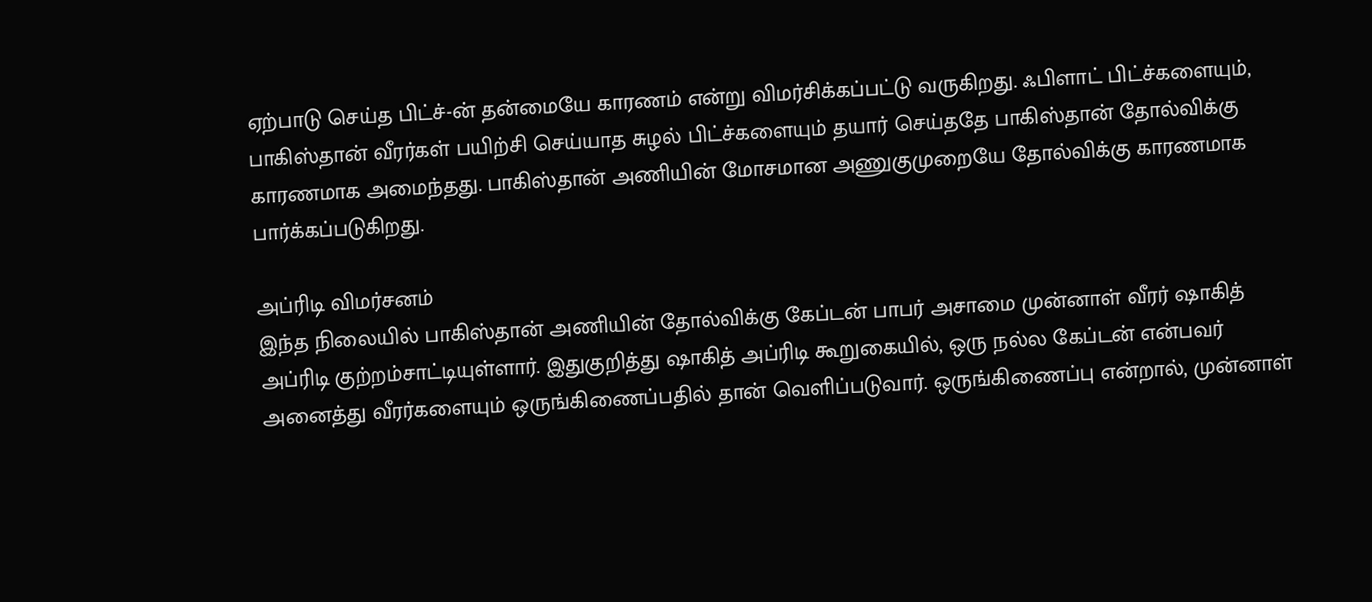ஏற்பாடு செய்த பிட்ச்-ன் தன்மையே காரணம் என்று விமர்சிக்கப்பட்டு வருகிறது. ஃபிளாட் பிட்ச்களையும், பாகிஸ்தான் வீரர்கள் பயிற்சி செய்யாத சுழல் பிட்ச்களையும் தயார் செய்ததே பாகிஸ்தான் தோல்விக்கு காரணமாக அமைந்தது. பாகிஸ்தான் அணியின் மோசமான அணுகுமுறையே தோல்விக்கு காரணமாக பார்க்கப்படுகிறது.

அப்ரிடி விமர்சனம்
இந்த நிலையில் பாகிஸ்தான் அணியின் தோல்விக்கு கேப்டன் பாபர் அசாமை முன்னாள் வீரர் ஷாகித் அப்ரிடி குற்றம்சாட்டியுள்ளார். இதுகுறித்து ஷாகித் அப்ரிடி கூறுகையில், ஒரு நல்ல கேப்டன் என்பவர் அனைத்து வீரர்களையும் ஒருங்கிணைப்பதில் தான் வெளிப்படுவார். ஒருங்கிணைப்பு என்றால், முன்னாள்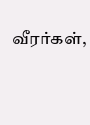வீரர்கள்,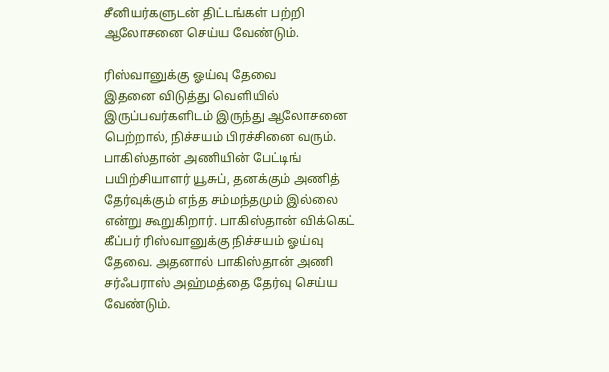சீனியர்களுடன் திட்டங்கள் பற்றி ஆலோசனை செய்ய வேண்டும்.

ரிஸ்வானுக்கு ஓய்வு தேவை
இதனை விடுத்து வெளியில் இருப்பவர்களிடம் இருந்து ஆலோசனை பெற்றால், நிச்சயம் பிரச்சினை வரும். பாகிஸ்தான் அணியின் பேட்டிங் பயிற்சியாளர் யூசுப், தனக்கும் அணித் தேர்வுக்கும் எந்த சம்மந்தமும் இல்லை என்று கூறுகிறார். பாகிஸ்தான் விக்கெட் கீப்பர் ரிஸ்வானுக்கு நிச்சயம் ஓய்வு தேவை. அதனால் பாகிஸ்தான் அணி சர்ஃபராஸ் அஹ்மத்தை தேர்வு செய்ய வேண்டும்.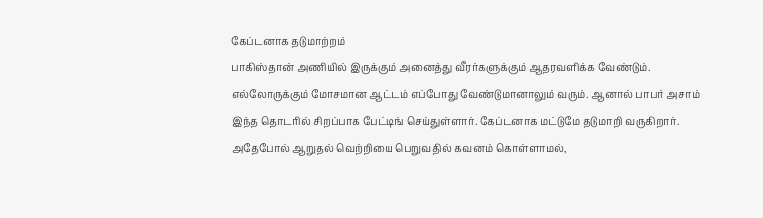கேப்டனாக தடுமாற்றம்
பாகிஸ்தான் அணியில் இருக்கும் அனைத்து வீரர்களுக்கும் ஆதரவளிக்க வேண்டும். எல்லோருக்கும் மோசமான ஆட்டம் எப்போது வேண்டுமானாலும் வரும். ஆனால் பாபர் அசாம் இந்த தொடரில் சிறப்பாக பேட்டிங் செய்துள்ளார். கேப்டனாக மட்டுமே தடுமாறி வருகிறார். அதேபோல் ஆறுதல் வெற்றியை பெறுவதில் கவனம் கொள்ளாமல்,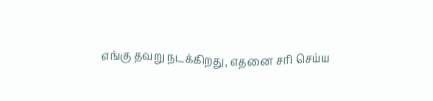எங்கு தவறு நடக்கிறது, எதனை சரி செய்ய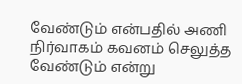வேண்டும் என்பதில் அணி நிர்வாகம் கவனம் செலுத்த வேண்டும் என்று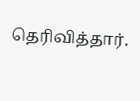தெரிவித்தார்.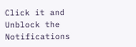Click it and Unblock the Notifications